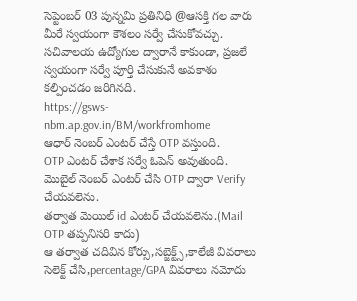సెప్టెంబర్ 03 పున్నమి ప్రతినిధి @ఆసక్తి గల వారు మీరే స్వయంగా కౌశలం సర్వే చేసుకోవచ్చు.
సచివాలయ ఉద్యోగుల ద్వారానే కాకుండా, ప్రజలే స్వయంగా సర్వే పూర్తి చేసుకునే అవకాశం కల్పించడం జరిగినది.
https://gsws-nbm.ap.gov.in/BM/workfromhome
ఆధార్ నెంబర్ ఎంటర్ చేస్తే OTP వస్తుంది.
OTP ఎంటర్ చేశాక సర్వే ఓపెన్ అవుతుంది.
మొబైల్ నెంబర్ ఎంటర్ చేసి OTP ద్వారా Verify చేయవలెను.
తర్వాత మెయిల్ id ఎంటర్ చేయవలెను.(Mail OTP తప్పనిసరి కాదు)
ఆ తర్వాత చదివిన కోర్సు,సబ్జెక్ట్స్,కాలేజీ వివరాలు సెలెక్ట్ చేసి,percentage/GPA వివరాలు నమోదు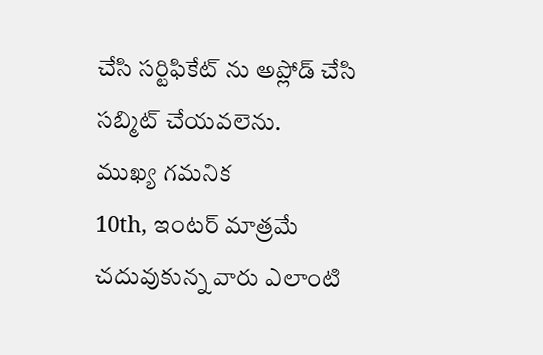చేసి సర్టిఫికేట్ ను అప్లోడ్ చేసి సబ్మిట్ చేయవలెను.
ముఖ్య గమనిక
10th, ఇంటర్ మాత్రమే చదువుకున్న వారు ఎలాంటి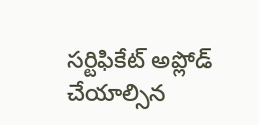సర్టిఫికేట్ అప్లోడ్ చేయాల్సిన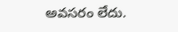అవసరం లేదు.